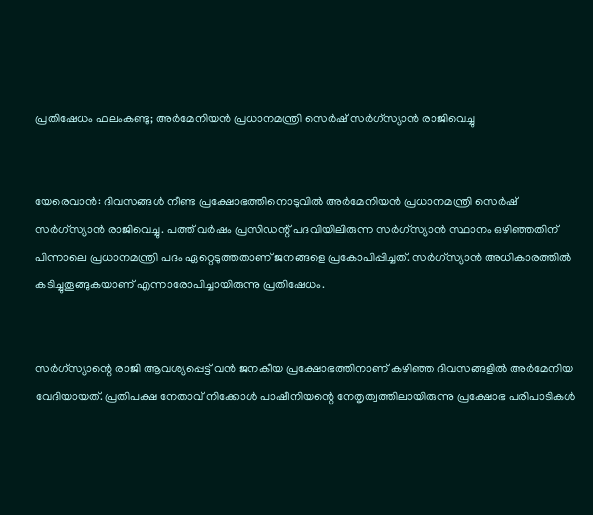പ്രതിഷേധം ഫലംകണ്ടു; അര്‍മേനിയന്‍ പ്രധാനമന്ത്രി സെര്‍ഷ് സര്‍ഗ്‌സ്യാന്‍ രാജിവെച്ചു


യേരെവാന്‍: ദിവസങ്ങള്‍ നീണ്ട പ്രക്ഷോഭത്തിനൊടുവില്‍ അര്‍മേനിയന്‍ പ്രധാനമന്ത്രി സെര്‍ഷ് സര്‍ഗ്‌സ്യാന്‍ രാജിവെച്ചു. പത്ത് വര്‍ഷം പ്രസിഡന്റ് പദവിയിലിരുന്ന സര്‍ഗ്‌സ്യാന്‍ സ്ഥാനം ഒഴിഞ്ഞതിന് പിന്നാലെ പ്രധാനമന്ത്രി പദം ഏറ്റെടുത്തതാണ് ജനങ്ങളെ പ്രകോപിപ്പിച്ചത്. സര്‍ഗ്‌സ്യാന്‍ അധികാരത്തില്‍ കടിച്ചുതൂങ്ങുകയാണ് എന്നാരോപിച്ചായിരുന്നു പ്രതിഷേധം.


സര്‍ഗ്‌സ്യാന്റെ രാജി ആവശ്യപ്പെട്ട് വന്‍ ജനകീയ പ്രക്ഷോഭത്തിനാണ് കഴിഞ്ഞ ദിവസങ്ങളില്‍ അര്‍മേനിയ വേദിയായത്. പ്രതിപക്ഷ നേതാവ് നിക്കോള്‍ പാഷീനിയന്റെ നേതൃത്വത്തിലായിരുന്നു പ്രക്ഷോഭ പരിപാടികള്‍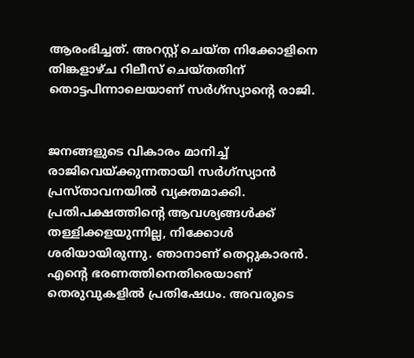ആരംഭിച്ചത്. അറസ്റ്റ് ചെയ്ത നിക്കോളിനെ തിങ്കളാഴ്ച റിലീസ് ചെയ്തതിന് തൊട്ടപിന്നാലെയാണ് സര്‍ഗ്‌സ്യാന്റെ രാജി.


ജനങ്ങളുടെ വികാരം മാനിച്ച്‌ രാജിവെയ്ക്കുന്നതായി സര്‍ഗ്‌സ്യാന്‍ പ്രസ്താവനയില്‍ വ്യക്തമാക്കി. പ്രതിപക്ഷത്തിന്റെ ആവശ്യങ്ങള്‍ക്ക് തള്ളിക്കളയുന്നില്ല, നിക്കോള്‍ ശരിയായിരുന്നു. ഞാനാണ് തെറ്റുകാരന്‍. എന്റെ ഭരണത്തിനെതിരെയാണ് തെരുവുകളില്‍ പ്രതിഷേധം. അവരുടെ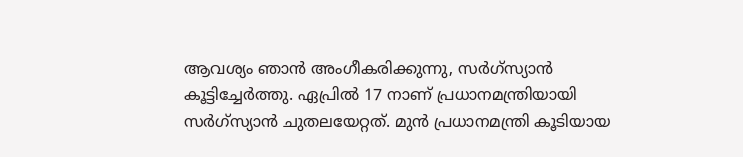ആവശ്യം ഞാന്‍ അംഗീകരിക്കുന്നു, സര്‍ഗ്‌സ്യാന്‍ കൂട്ടിച്ചേര്‍ത്തു. ഏപ്രില്‍ 17 നാണ് പ്രധാനമന്ത്രിയായി സര്‍ഗ്‌സ്യാന്‍ ചുതലയേറ്റത്. മുന്‍ പ്രധാനമന്ത്രി കൂടിയായ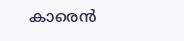കാരെന്‍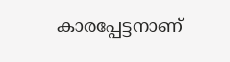കാരപ്പേട്ടനാണ്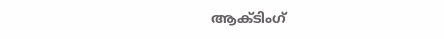ആക്ടിംഗ്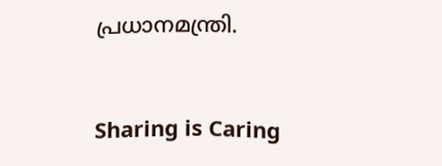പ്രധാനമന്ത്രി.



Sharing is Caring